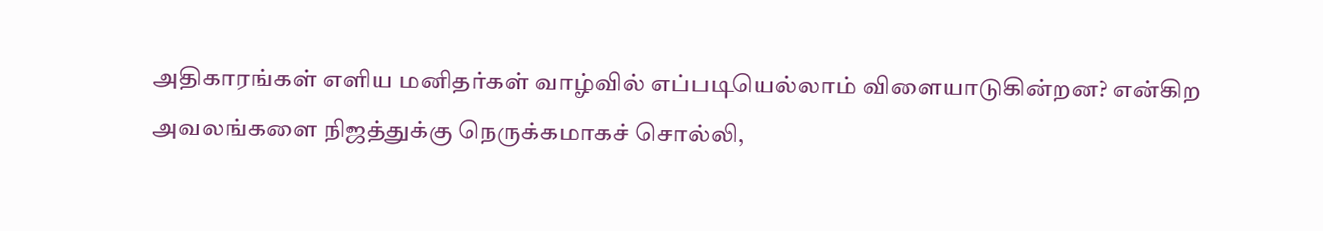அதிகாரங்கள் எளிய மனிதர்கள் வாழ்வில் எப்படியெல்லாம் விளையாடுகின்றன? என்கிற அவலங்களை நிஜத்துக்கு நெருக்கமாகச் சொல்லி,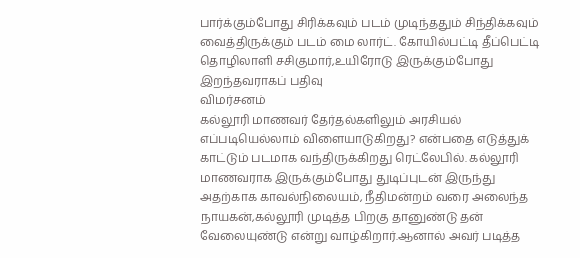பார்க்கும்போது சிரிக்கவும் படம் முடிந்ததும் சிந்திக்கவும் வைத்திருக்கும் படம் மை லார்ட். கோயில்பட்டி தீப்பெட்டி தொழிலாளி சசிகுமார்,உயிரோடு இருக்கும்போது இறந்தவராகப் பதிவு
விமர்சனம்
கல்லூரி மாணவர் தேர்தல்களிலும் அரசியல் எப்படியெல்லாம் விளையாடுகிறது? என்பதை எடுத்துக் காட்டும் படமாக வந்திருக்கிறது ரெட்லேபில். கல்லூரி மாணவராக இருக்கும்போது துடிப்புடன் இருந்து அதற்காக காவல்நிலையம், நீதிமன்றம் வரை அலைந்த நாயகன்,கல்லூரி முடித்த பிறகு தானுண்டு தன் வேலையுண்டு என்று வாழ்கிறார்.ஆனால் அவர் படித்த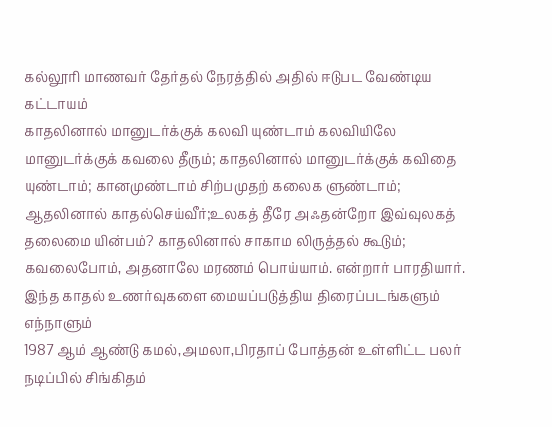கல்லூரி மாணவர் தேர்தல் நேரத்தில் அதில் ஈடுபட வேண்டிய கட்டாயம்
காதலினால் மானுடர்க்குக் கலவி யுண்டாம் கலவியிலே மானுடர்க்குக் கவலை தீரும்; காதலினால் மானுடர்க்குக் கவிதை யுண்டாம்; கானமுண்டாம் சிற்பமுதற் கலைக ளுண்டாம்; ஆதலினால் காதல்செய்வீர்;உலகத் தீரே அஃதன்றோ இவ்வுலகத் தலைமை யின்பம்? காதலினால் சாகாம லிருத்தல் கூடும்; கவலைபோம், அதனாலே மரணம் பொய்யாம். என்றார் பாரதியார். இந்த காதல் உணர்வுகளை மையப்படுத்திய திரைப்படங்களும் எந்நாளும்
1987 ஆம் ஆண்டு கமல்,அமலா,பிரதாப் போத்தன் உள்ளிட்ட பலர் நடிப்பில் சிங்கிதம்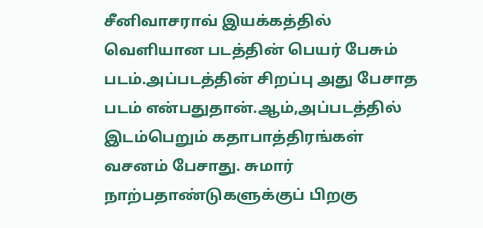சீனிவாசராவ் இயக்கத்தில் வெளியான படத்தின் பெயர் பேசும் படம்.அப்படத்தின் சிறப்பு அது பேசாத படம் என்பதுதான்.ஆம்,அப்படத்தில் இடம்பெறும் கதாபாத்திரங்கள் வசனம் பேசாது. சுமார் நாற்பதாண்டுகளுக்குப் பிறகு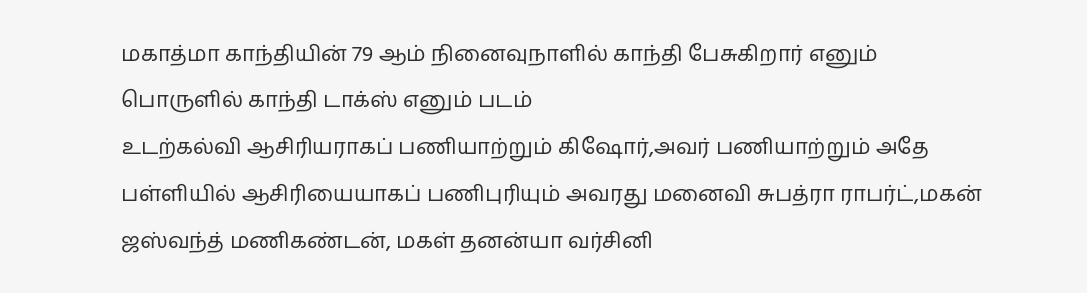மகாத்மா காந்தியின் 79 ஆம் நினைவுநாளில் காந்தி பேசுகிறார் எனும் பொருளில் காந்தி டாக்ஸ் எனும் படம்
உடற்கல்வி ஆசிரியராகப் பணியாற்றும் கிஷோர்,அவர் பணியாற்றும் அதே பள்ளியில் ஆசிரியையாகப் பணிபுரியும் அவரது மனைவி சுபத்ரா ராபர்ட்,மகன் ஜஸ்வந்த் மணிகண்டன், மகள் தனன்யா வர்சினி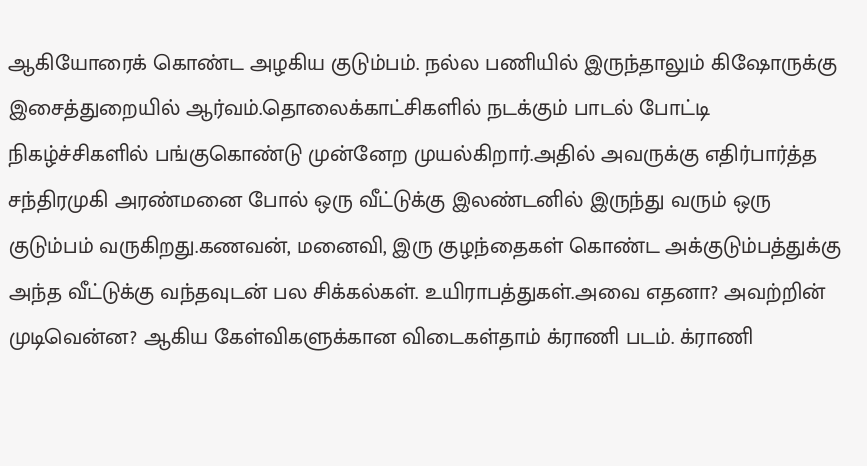ஆகியோரைக் கொண்ட அழகிய குடும்பம். நல்ல பணியில் இருந்தாலும் கிஷோருக்கு இசைத்துறையில் ஆர்வம்.தொலைக்காட்சிகளில் நடக்கும் பாடல் போட்டி நிகழ்ச்சிகளில் பங்குகொண்டு முன்னேற முயல்கிறார்.அதில் அவருக்கு எதிர்பார்த்த
சந்திரமுகி அரண்மனை போல் ஒரு வீட்டுக்கு இலண்டனில் இருந்து வரும் ஒரு குடும்பம் வருகிறது.கணவன், மனைவி, இரு குழந்தைகள் கொண்ட அக்குடும்பத்துக்கு அந்த வீட்டுக்கு வந்தவுடன் பல சிக்கல்கள். உயிராபத்துகள்.அவை எதனா? அவற்றின் முடிவென்ன? ஆகிய கேள்விகளுக்கான விடைகள்தாம் க்ராணி படம். க்ராணி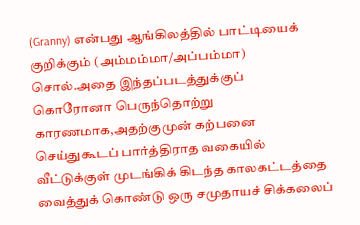(Granny) என்பது ஆங்கிலத்தில் பாட்டியைக் குறிக்கும் (அம்மம்மா/அப்பம்மா) சொல்.அதை இந்தப்படத்துக்குப்
கொரோனா பெருந்தொற்று காரணமாக,அதற்குமுன் கற்பனை செய்துகூடப் பார்த்திராத வகையில் வீட்டுக்குள் முடங்கிக் கிடந்த காலகட்டத்தை வைத்துக் கொண்டு ஒரு சமுதாயச் சிக்கலைப்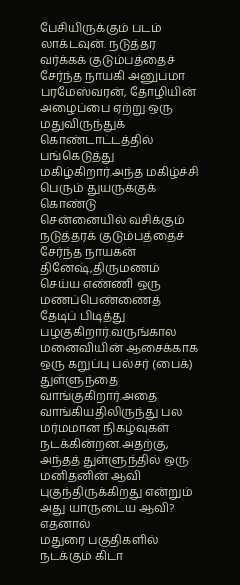பேசியிருக்கும் படம் லாக்டவுன். நடுத்தர வர்க்கக் குடும்பத்தைச் சேர்ந்த நாயகி அனுபமா பரமேஸ்வரன், தோழியின் அழைப்பை ஏற்று ஒரு மதுவிருந்துக் கொண்டாட்டத்தில் பங்கெடுத்து மகிழ்கிறார்.அந்த மகிழ்ச்சி பெரும் துயருக்குக் கொண்டு
சென்னையில் வசிக்கும் நடுத்தரக் குடும்பத்தைச் சேர்ந்த நாயகன் தினேஷ்,திருமணம் செய்ய எண்ணி ஒரு மணப்பெண்ணைத் தேடிப் பிடித்து பழகுகிறார்.வருங்கால மனைவியின் ஆசைக்காக ஒரு கறுப்பு பல்சர் (பைக்) துள்ளுந்தை வாங்குகிறார்.அதை வாங்கியதிலிருந்து பல மர்மமான நிகழ்வுகள் நடக்கின்றன.அதற்கு, அந்தத் துள்ளுந்தில் ஒரு மனிதனின் ஆவி புகுந்திருக்கிறது என்றும் அது யாருடைய ஆவி? எதனால்
மதுரை பகுதிகளில் நடக்கும் கிடா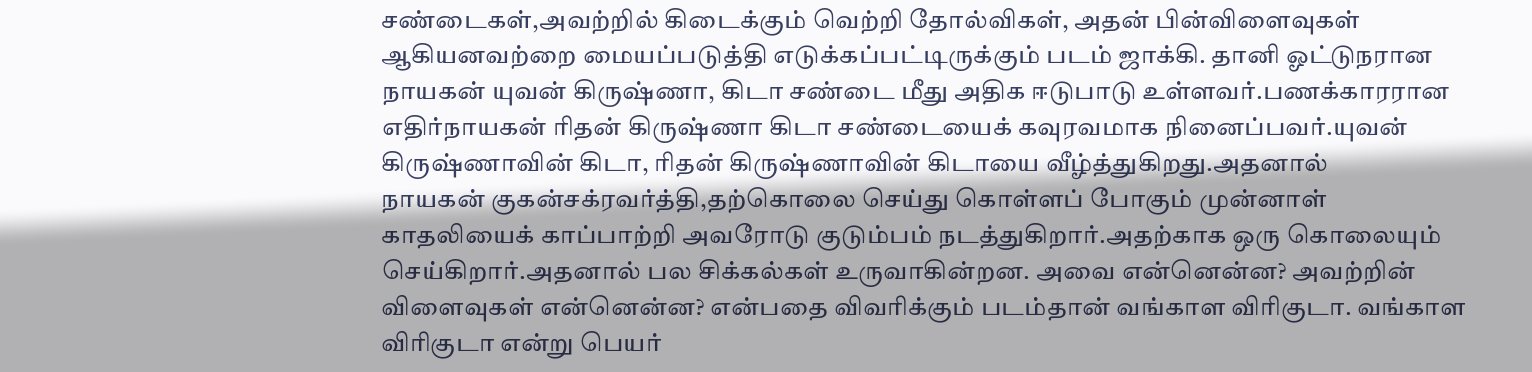சண்டைகள்,அவற்றில் கிடைக்கும் வெற்றி தோல்விகள், அதன் பின்விளைவுகள் ஆகியனவற்றை மையப்படுத்தி எடுக்கப்பட்டிருக்கும் படம் ஜாக்கி. தானி ஓட்டுநரான நாயகன் யுவன் கிருஷ்ணா, கிடா சண்டை மீது அதிக ஈடுபாடு உள்ளவர்.பணக்காரரான எதிர்நாயகன் ரிதன் கிருஷ்ணா கிடா சண்டையைக் கவுரவமாக நினைப்பவர்.யுவன் கிருஷ்ணாவின் கிடா, ரிதன் கிருஷ்ணாவின் கிடாயை வீழ்த்துகிறது.அதனால்
நாயகன் குகன்சக்ரவர்த்தி,தற்கொலை செய்து கொள்ளப் போகும் முன்னாள் காதலியைக் காப்பாற்றி அவரோடு குடும்பம் நடத்துகிறார்.அதற்காக ஒரு கொலையும் செய்கிறார்.அதனால் பல சிக்கல்கள் உருவாகின்றன. அவை என்னென்ன? அவற்றின் விளைவுகள் என்னென்ன? என்பதை விவரிக்கும் படம்தான் வங்காள விரிகுடா. வங்காள விரிகுடா என்று பெயர்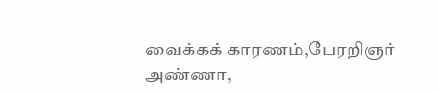வைக்கக் காரணம்,பேரறிஞர் அண்ணா,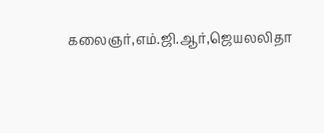கலைஞர்,எம்.ஜி.ஆர்,ஜெயலலிதா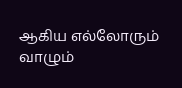ஆகிய எல்லோரும் வாழும்